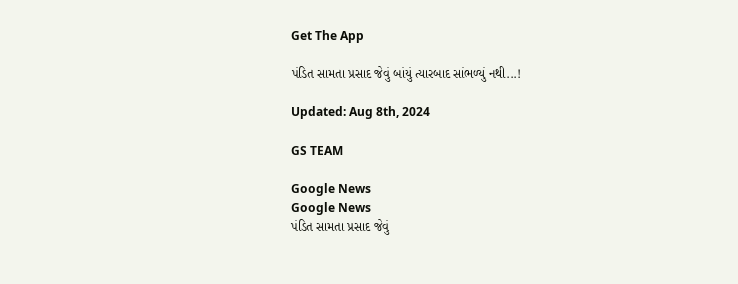Get The App

પંડિત સામતા પ્રસાદ જેવું બાંયું ત્યારબાદ સાંભળ્યું નથી...!

Updated: Aug 8th, 2024

GS TEAM

Google News
Google News
પંડિત સામતા પ્રસાદ જેવું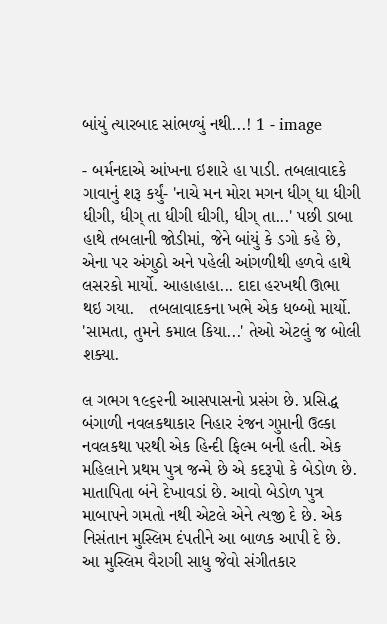બાંયું ત્યારબાદ સાંભળ્યું નથી...! 1 - image

- બર્મનદાએ આંખના ઇશારે હા પાડી. તબલાવાદકે ગાવાનું શરૂ કર્યું- 'નાચે મન મોરા મગન ધીગ્ ધા ધીગી ધીગી, ધીગ્ તા ધીગી ઘીગી, ધીગ્ તા...' પછી ડાબા હાથે તબલાની જોડીમાં, જેને બાંયું કે ડગો કહે છે, એના પર અંગુઠો અને પહેલી આંગળીથી હળવે હાથે લસરકો માર્યો. આહાહાહા... દાદા હરખથી ઊભા થઇ ગયા.   તબલાવાદકના ખભે એક ધબ્બો માર્યો. 'સામતા, તુમને કમાલ કિયા...' તેઓ એટલું જ બોલી શક્યા.

લ ગભગ ૧૯૬૨ની આસપાસનો પ્રસંગ છે. પ્રસિદ્ધ બંગાળી નવલકથાકાર નિહાર રંજન ગુપ્તાની ઉલ્કા નવલકથા પરથી એક હિન્દી ફિલ્મ બની હતી. એક મહિલાને પ્રથમ પુત્ર જન્મે છે એ કદરૂપો કે બેડોળ છે. માતાપિતા બંને દેખાવડાં છે. આવો બેડોળ પુત્ર માબાપને ગમતો નથી એટલે એને ત્યજી દે છે. એક નિસંતાન મુસ્લિમ દંપતીને આ બાળક આપી દે છે. આ મુસ્લિમ વૈરાગી સાધુ જેવો સંગીતકાર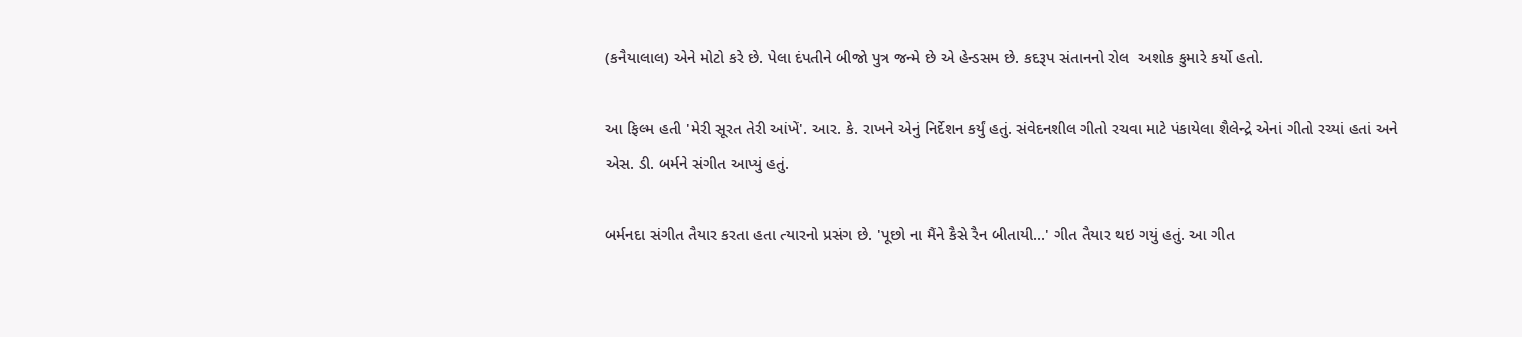(કનૈયાલાલ) એને મોટો કરે છે. પેલા દંપતીને બીજો પુત્ર જન્મે છે એ હેન્ડસમ છે. કદરૂપ સંતાનનો રોલ  અશોક કુમારે કર્યો હતો.

આ ફિલ્મ હતી 'મેરી સૂરત તેરી આંખેં'. આર. કે. રાખને એનું નિર્દેશન કર્યું હતું. સંવેદનશીલ ગીતો રચવા માટે પંકાયેલા શૈલેન્દ્રે એનાં ગીતો રચ્યાં હતાં અને એસ. ડી. બર્મને સંગીત આપ્યું હતું.

બર્મનદા સંગીત તૈયાર કરતા હતા ત્યારનો પ્રસંગ છે. 'પૂછો ના મૈંને કૈસે રૈન બીતાયી...' ગીત તૈયાર થઇ ગયું હતું. આ ગીત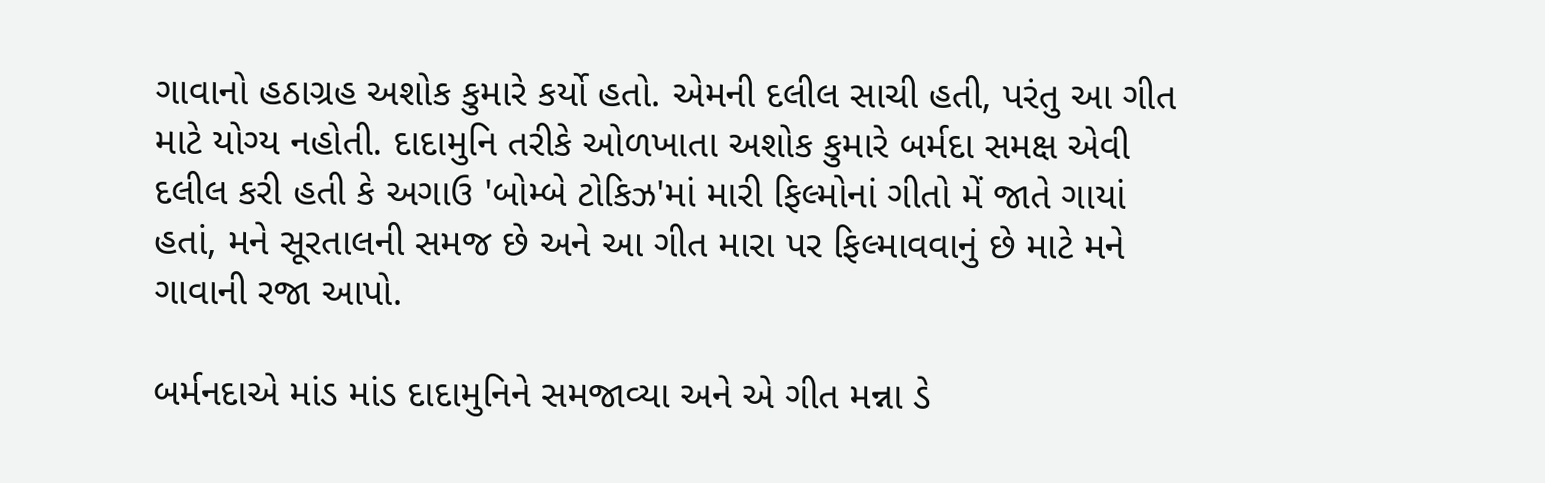ગાવાનો હઠાગ્રહ અશોક કુમારે કર્યો હતો. એમની દલીલ સાચી હતી, પરંતુ આ ગીત માટે યોગ્ય નહોતી. દાદામુનિ તરીકે ઓળખાતા અશોક કુમારે બર્મદા સમક્ષ એવી દલીલ કરી હતી કે અગાઉ 'બોમ્બે ટોકિઝ'માં મારી ફિલ્મોનાં ગીતો મેં જાતે ગાયાં હતાં, મને સૂરતાલની સમજ છે અને આ ગીત મારા પર ફિલ્માવવાનું છે માટે મને ગાવાની રજા આપો.

બર્મનદાએ માંડ માંડ દાદામુનિને સમજાવ્યા અને એ ગીત મન્ના ડે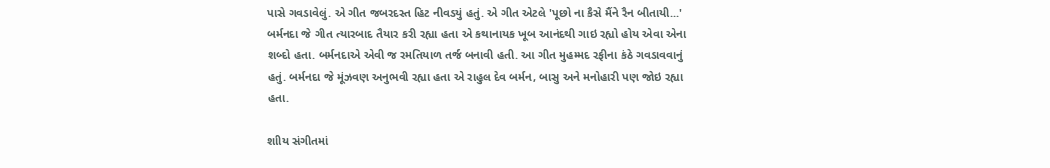પાસે ગવડાવેલું. એ ગીત જબરદસ્ત હિટ નીવડયું હતું. એ ગીત એટલે 'પૂછો ના કૈસે મૈંને રૈન બીતાયી...' બર્મનદા જે ગીત ત્યારબાદ તૈયાર કરી રહ્યા હતા એ કથાનાયક ખૂબ આનંદથી ગાઇ રહ્યો હોય એવા એના શબ્દો હતા. બર્મનદાએ એવી જ રમતિયાળ તર્જ બનાવી હતી. આ ગીત મુહમ્મદ રફીના કંઠે ગવડાવવાનું હતું. બર્મનદા જે મૂંઝવણ અનુભવી રહ્યા હતા એ રાહુલ દેવ બર્મન, બાસુ અને મનોહારી પણ જોઇ રહ્યા હતા.

શાીય સંગીતમાં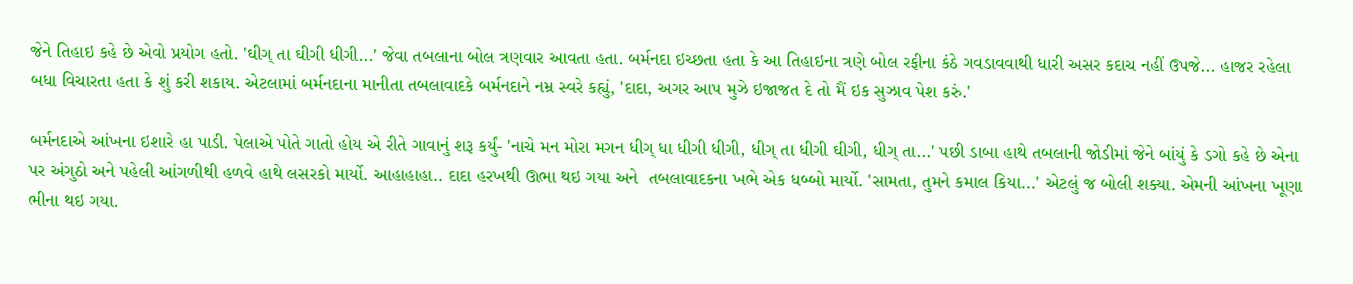જેને તિહાઇ કહે છે એવો પ્રયોગ હતો. 'ઘીગ્ તા ઘીગી ધીગી...' જેવા તબલાના બોલ ત્રણવાર આવતા હતા. બર્મનદા ઇચ્છતા હતા કે આ તિહાઇના ત્રણે બોલ રફીના કંઠે ગવડાવવાથી ધારી અસર કદાચ નહીં ઉપજે... હાજર રહેલા બધા વિચારતા હતા કે શું કરી શકાય. એટલામાં બર્મનદાના માનીતા તબલાવાદકે બર્મનદાને નમ્ર સ્વરે કહ્યું, 'દાદા, અગર આપ મુઝે ઇજાજત દે તો મૈં ઇક સુઝાવ પેશ કરું.'

બર્મનદાએ આંખના ઇશારે હા પાડી. પેલાએ પોતે ગાતો હોય એ રીતે ગાવાનું શરૂ કર્યું- 'નાચે મન મોરા મગન ધીગ્ ધા ધીગી ધીગી, ધીગ્ તા ધીગી ઘીગી, ધીગ્ તા...' પછી ડાબા હાથે તબલાની જોડીમાં જેને બાંયું કે ડગો કહે છે એના પર અંગુઠો અને પહેલી આંગળીથી હળવે હાથે લસરકો માર્યો. આહાહાહા.. દાદા હરખથી ઊભા થઇ ગયા અને  તબલાવાદકના ખભે એક ધબ્બો માર્યો. 'સામતા, તુમને કમાલ કિયા...' એટલું જ બોલી શક્યા. એમની આંખના ખૂણા ભીના થઇ ગયા.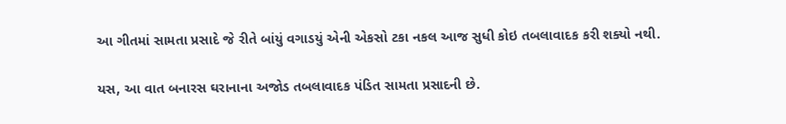આ ગીતમાં સામતા પ્રસાદે જે રીતે બાંયું વગાડયું એની એકસો ટકા નકલ આજ સુધી કોઇ તબલાવાદક કરી શક્યો નથી.

યસ, આ વાત બનારસ ઘરાનાના અજોડ તબલાવાદક પંડિત સામતા પ્રસાદની છે.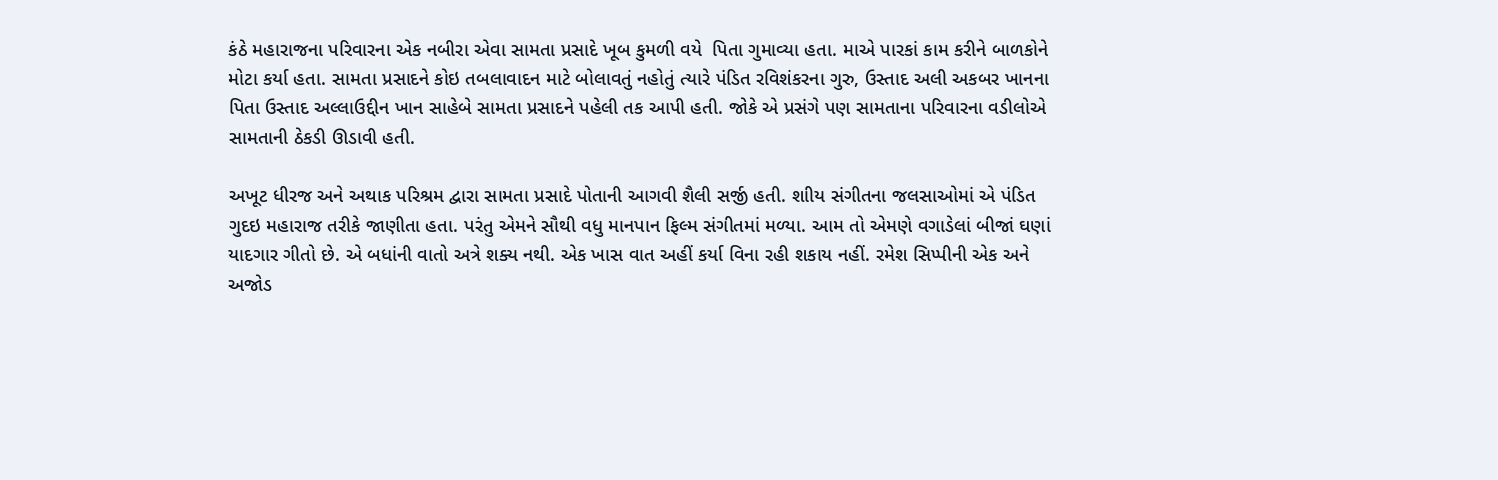કંઠે મહારાજના પરિવારના એક નબીરા એવા સામતા પ્રસાદે ખૂબ કુમળી વયે  પિતા ગુમાવ્યા હતા. માએ પારકાં કામ કરીને બાળકોને મોટા કર્યા હતા. સામતા પ્રસાદને કોઇ તબલાવાદન માટે બોલાવતું નહોતું ત્યારે પંડિત રવિશંકરના ગુરુ, ઉસ્તાદ અલી અકબર ખાનના પિતા ઉસ્તાદ અલ્લાઉદ્દીન ખાન સાહેબે સામતા પ્રસાદને પહેલી તક આપી હતી. જોકે એ પ્રસંગે પણ સામતાના પરિવારના વડીલોએ સામતાની ઠેકડી ઊડાવી હતી.

અખૂટ ધીરજ અને અથાક પરિશ્રમ દ્વારા સામતા પ્રસાદે પોતાની આગવી શૈલી સર્જી હતી. શાીય સંગીતના જલસાઓમાં એ પંડિત ગુદઇ મહારાજ તરીકે જાણીતા હતા. પરંતુ એમને સૌથી વધુ માનપાન ફિલ્મ સંગીતમાં મળ્યા. આમ તો એમણે વગાડેલાં બીજાં ઘણાં યાદગાર ગીતો છે. એ બધાંની વાતો અત્રે શક્ય નથી. એક ખાસ વાત અહીં કર્યા વિના રહી શકાય નહીં. રમેશ સિપ્પીની એક અને અજોડ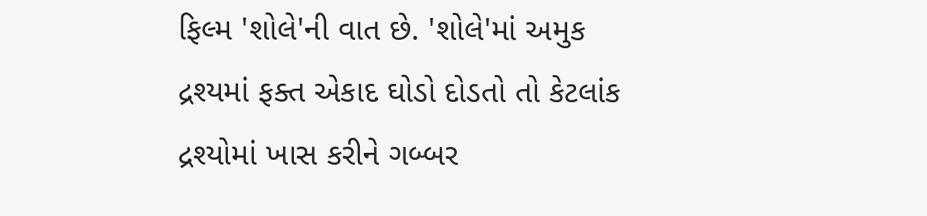ફિલ્મ 'શોલે'ની વાત છે. 'શોલે'માં અમુક દ્રશ્યમાં ફક્ત એકાદ ઘોડો દોડતો તો કેટલાંક દ્રશ્યોમાં ખાસ કરીને ગબ્બર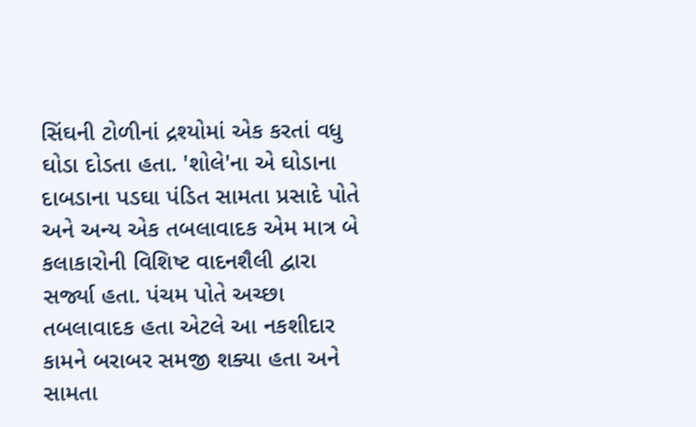સિંઘની ટોળીનાં દ્રશ્યોમાં એક કરતાં વધુ ઘોડા દોડતા હતા. 'શોલે'ના એ ઘોડાના દાબડાના પડઘા પંડિત સામતા પ્રસાદે પોતે અને અન્ય એક તબલાવાદક એમ માત્ર બે કલાકારોની વિશિષ્ટ વાદનશૈલી દ્વારા સર્જ્યા હતા. પંચમ પોતે અચ્છા તબલાવાદક હતા એટલે આ નકશીદાર કામને બરાબર સમજી શક્યા હતા અને સામતા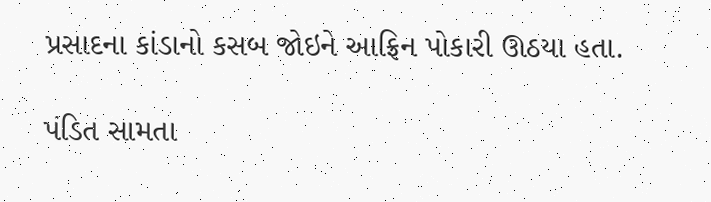પ્રસાદના કાંડાનો કસબ જોઇને આફ્રિન પોકારી ઊઠયા હતા.

પંડિત સામતા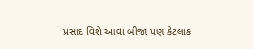પ્રસાદ વિશે આવા બીજા પણ કેટલાક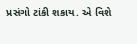પ્રસંગો ટાંકી શકાય. એ વિશે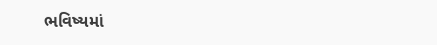ભવિષ્યમાં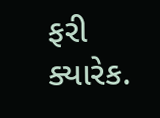ફરી ક્યારેક.